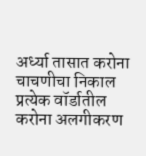अर्ध्या तासात करोना चाचणीचा निकाल
प्रत्येक वॉर्डातील करोना अलगीकरण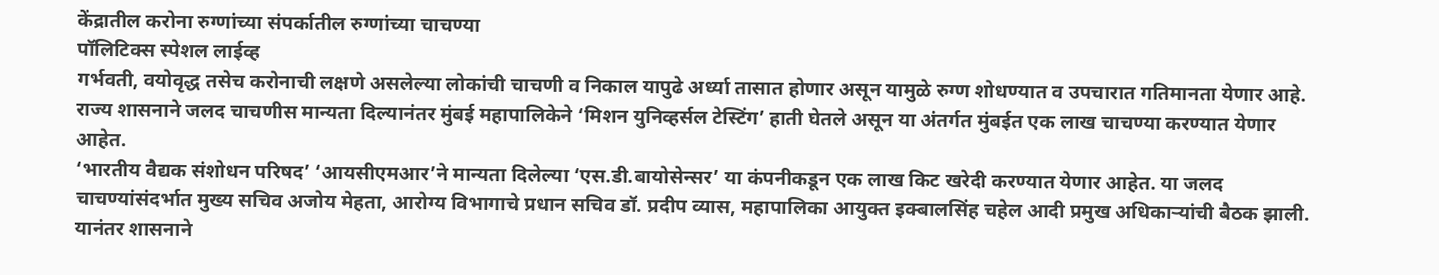केंद्रातील करोना रुग्णांच्या संपर्कातील रुग्णांच्या चाचण्या
पॉलिटिक्स स्पेशल लाईव्ह
गर्भवती, वयोवृद्ध तसेच करोनाची लक्षणे असलेल्या लोकांची चाचणी व निकाल यापुढे अर्ध्या तासात होणार असून यामुळे रुग्ण शोधण्यात व उपचारात गतिमानता येणार आहे. राज्य शासनाने जलद चाचणीस मान्यता दिल्यानंतर मुंबई महापालिकेने ‘मिशन युनिव्हर्सल टेस्टिंग’ हाती घेतले असून या अंतर्गत मुंबईत एक लाख चाचण्या करण्यात येणार आहेत.
‘भारतीय वैद्यक संशोधन परिषद’ ‘आयसीएमआर’ने मान्यता दिलेल्या ‘एस.डी.बायोसेन्सर’ या कंपनीकडून एक लाख किट खरेदी करण्यात येणार आहेत. या जलद चाचण्यांसंदर्भात मुख्य सचिव अजोय मेहता, आरोग्य विभागाचे प्रधान सचिव डॉ. प्रदीप व्यास, महापालिका आयुक्त इक्बालसिंह चहेल आदी प्रमुख अधिकाऱ्यांची बैठक झाली.
यानंतर शासनाने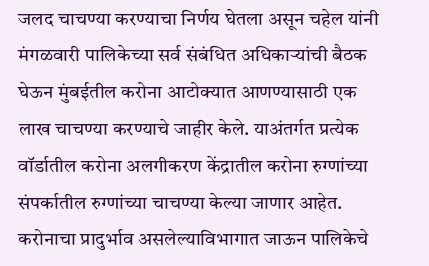जलद चाचण्या करण्याचा निर्णय घेतला असून चहेल यांनी मंगळवारी पालिकेच्या सर्व संबंधित अधिकाऱ्यांची बैठक घेऊन मुंबईतील करोना आटोक्यात आणण्यासाठी एक लाख चाचण्या करण्याचे जाहीर केले. याअंतर्गत प्रत्येक वॉर्डातील करोना अलगीकरण केंद्रातील करोना रुग्णांच्या संपर्कातील रुग्णांच्या चाचण्या केल्या जाणार आहेत.
करोनाचा प्रादुर्भाव असलेल्याविभागात जाऊन पालिकेचे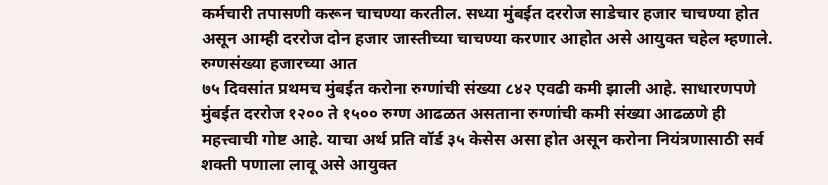कर्मचारी तपासणी करून चाचण्या करतील. सध्या मुंबईत दररोज साडेचार हजार चाचण्या होत असून आम्ही दररोज दोन हजार जास्तीच्या चाचण्या करणार आहोत असे आयुक्त चहेल म्हणाले.
रुग्णसंख्या हजारच्या आत
७५ दिवसांत प्रथमच मुंबईत करोना रुग्णांची संख्या ८४२ एवढी कमी झाली आहे. साधारणपणे मुंबईत दररोज १२०० ते १५०० रुग्ण आढळत असताना रुग्णांची कमी संख्या आढळणे ही महत्त्वाची गोष्ट आहे. याचा अर्थ प्रति वॉर्ड ३५ केसेस असा होत असून करोना नियंत्रणासाठी सर्व शक्ती पणाला लावू असे आयुक्त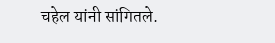चहेल यांनी सांगितले.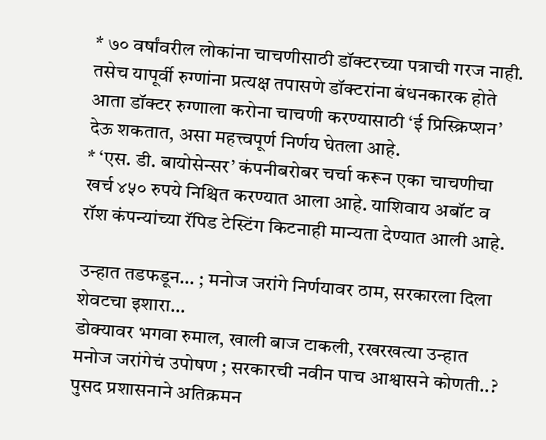* ७० वर्षांवरील लोकांना चाचणीसाठी डॉक्टरच्या पत्राची गरज नाही. तसेच यापूर्वी रुग्णांना प्रत्यक्ष तपासणे डॉक्टरांना बंधनकारक होते आता डॉक्टर रुग्णाला करोना चाचणी करण्यासाठी ‘ई प्रिस्क्रिप्शन’ देऊ शकतात, असा महत्त्वपूर्ण निर्णय घेतला आहे.
* ‘एस. डी. बायोसेन्सर’ कंपनीबरोबर चर्चा करून एका चाचणीचा खर्च ४५० रुपये निश्चित करण्यात आला आहे. याशिवाय अबॉट व रॉश कंपन्यांच्या रॅपिड टेस्टिंग किटनाही मान्यता देण्यात आली आहे.

उन्हात तडफडून… ; मनोज जरांगे निर्णयावर ठाम, सरकारला दिला शेवटचा इशारा…
डोक्यावर भगवा रुमाल, खाली बाज टाकली, रखरखत्या उन्हात मनोज जरांगेचं उपोषण ; सरकारची नवीन पाच आश्वासने कोणती..?
पुसद प्रशासनाने अतिक्रमन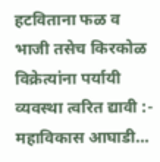हटविताना फळ व भाजी तसेच किरकोळ विक्रेत्यांना पर्यायी व्यवस्था त्वरित द्यावी :- महाविकास आघाडी…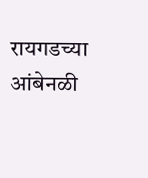रायगडच्या आंबेनळी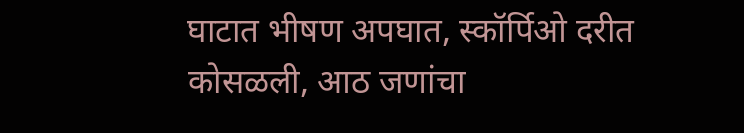घाटात भीषण अपघात, स्कॉर्पिओ दरीत कोसळली, आठ जणांचा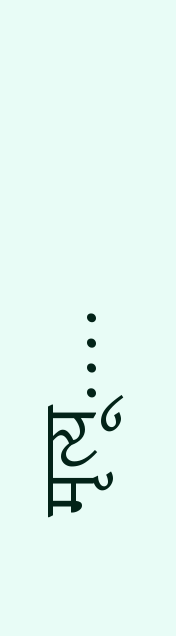मृत्यू….